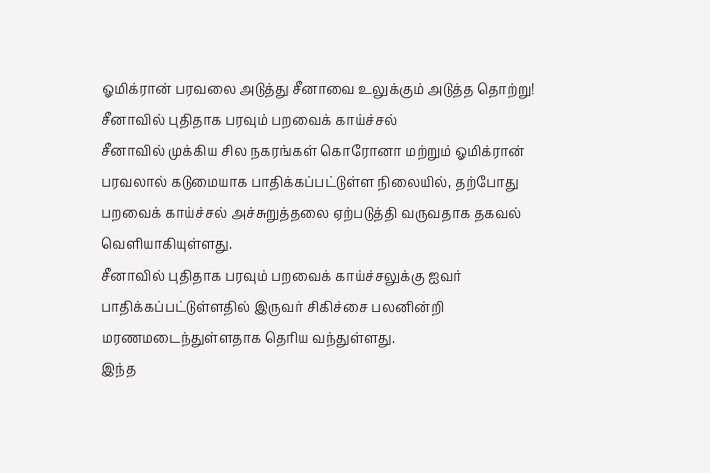ஓமிக்ரான் பரவலை அடுத்து சீனாவை உலுக்கும் அடுத்த தொற்று!
சீனாவில் புதிதாக பரவும் பறவைக் காய்ச்சல்
சீனாவில் முக்கிய சில நகரங்கள் கொரோனா மற்றும் ஓமிக்ரான் பரவலால் கடுமையாக பாதிக்கப்பட்டுள்ள நிலையில், தற்போது பறவைக் காய்ச்சல் அச்சுறுத்தலை ஏற்படுத்தி வருவதாக தகவல் வெளியாகியுள்ளது.
சீனாவில் புதிதாக பரவும் பறவைக் காய்ச்சலுக்கு ஐவர் பாதிக்கப்பட்டுள்ளதில் இருவர் சிகிச்சை பலனின்றி மரணமடைந்துள்ளதாக தெரிய வந்துள்ளது.
இந்த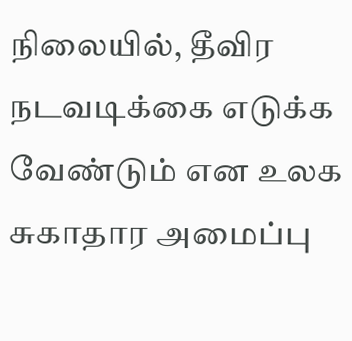நிலையில், தீவிர நடவடிக்கை எடுக்க வேண்டும் என உலக சுகாதார அமைப்பு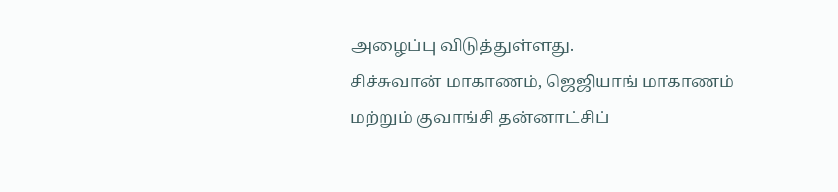அழைப்பு விடுத்துள்ளது.
சிச்சுவான் மாகாணம், ஜெஜியாங் மாகாணம் மற்றும் குவாங்சி தன்னாட்சிப்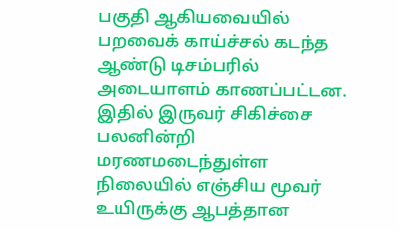பகுதி ஆகியவையில் பறவைக் காய்ச்சல் கடந்த ஆண்டு டிசம்பரில் அடையாளம் காணப்பட்டன. இதில் இருவர் சிகிச்சை பலனின்றி மரணமடைந்துள்ள நிலையில் எஞ்சிய மூவர் உயிருக்கு ஆபத்தான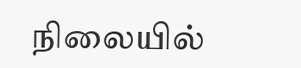நிலையில்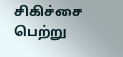சிகிச்சை பெற்று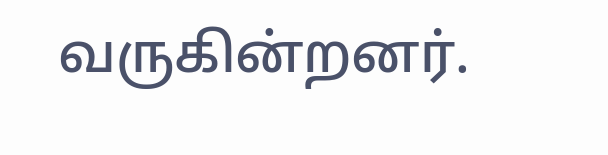வருகின்றனர்.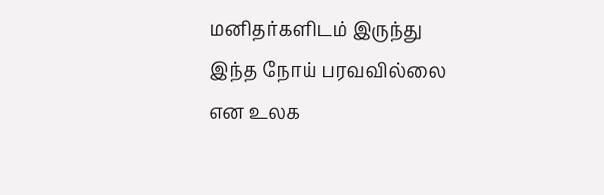மனிதர்களிடம் இருந்து இந்த நோய் பரவவில்லை என உலக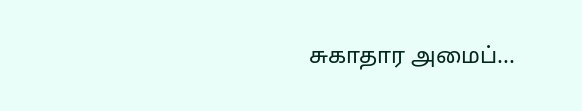சுகாதார அமைப்...